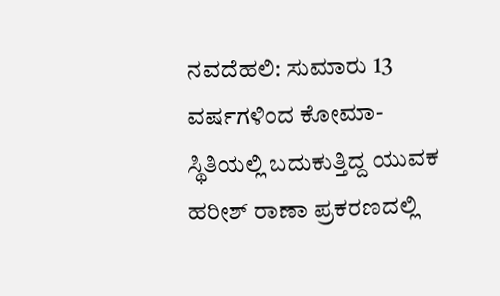ನವದೆಹಲಿ: ಸುಮಾರು 13 ವರ್ಷಗಳಿಂದ ಕೋಮಾ- ಸ್ಥಿತಿಯಲ್ಲಿ ಬದುಕುತ್ತಿದ್ದ ಯುವಕ ಹರೀಶ್ ರಾಣಾ ಪ್ರಕರಣದಲ್ಲಿ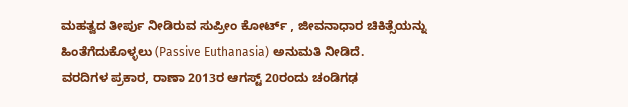ಮಹತ್ವದ ತೀರ್ಪು ನೀಡಿರುವ ಸುಪ್ರೀಂ ಕೋರ್ಟ್ , ಜೀವನಾಧಾರ ಚಿಕಿತ್ಸೆಯನ್ನು ಹಿಂತೆಗೆದುಕೊಳ್ಳಲು (Passive Euthanasia) ಅನುಮತಿ ನೀಡಿದೆ.
ವರದಿಗಳ ಪ್ರಕಾರ, ರಾಣಾ 2013ರ ಆಗಸ್ಟ್ 20ರಂದು ಚಂಡಿಗಢ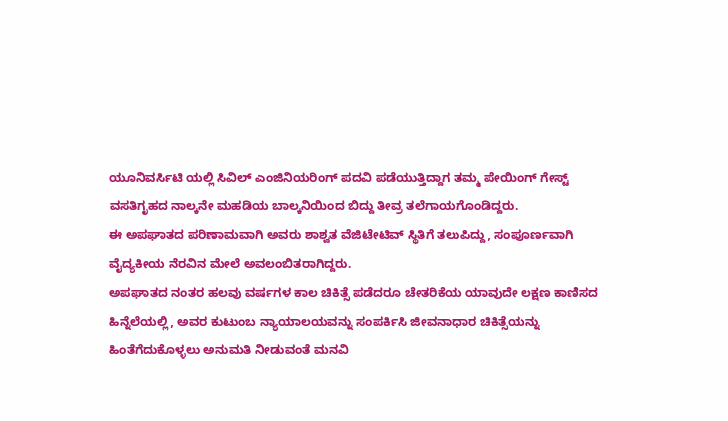ಯೂನಿವರ್ಸಿಟಿ ಯಲ್ಲಿ ಸಿವಿಲ್ ಎಂಜಿನಿಯರಿಂಗ್ ಪದವಿ ಪಡೆಯುತ್ತಿದ್ದಾಗ ತಮ್ಮ ಪೇಯಿಂಗ್ ಗೇಸ್ಟ್ ವಸತಿಗೃಹದ ನಾಲ್ಕನೇ ಮಹಡಿಯ ಬಾಲ್ಕನಿಯಿಂದ ಬಿದ್ದು ತೀವ್ರ ತಲೆಗಾಯಗೊಂಡಿದ್ದರು.
ಈ ಅಪಘಾತದ ಪರಿಣಾಮವಾಗಿ ಅವರು ಶಾಶ್ವತ ವೆಜಿಟೇಟಿವ್ ಸ್ಥಿತಿಗೆ ತಲುಪಿದ್ದು, ಸಂಪೂರ್ಣವಾಗಿ ವೈದ್ಯಕೀಯ ನೆರವಿನ ಮೇಲೆ ಅವಲಂಬಿತರಾಗಿದ್ದರು.
ಅಪಘಾತದ ನಂತರ ಹಲವು ವರ್ಷಗಳ ಕಾಲ ಚಿಕಿತ್ಸೆ ಪಡೆದರೂ ಚೇತರಿಕೆಯ ಯಾವುದೇ ಲಕ್ಷಣ ಕಾಣಿಸದ ಹಿನ್ನೆಲೆಯಲ್ಲಿ, ಅವರ ಕುಟುಂಬ ನ್ಯಾಯಾಲಯವನ್ನು ಸಂಪರ್ಕಿಸಿ ಜೀವನಾಧಾರ ಚಿಕಿತ್ಸೆಯನ್ನು ಹಿಂತೆಗೆದುಕೊಳ್ಳಲು ಅನುಮತಿ ನೀಡುವಂತೆ ಮನವಿ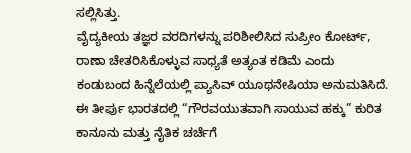ಸಲ್ಲಿಸಿತ್ತು.
ವೈದ್ಯಕೀಯ ತಜ್ಞರ ವರದಿಗಳನ್ನು ಪರಿಶೀಲಿಸಿದ ಸುಪ್ರೀಂ ಕೋರ್ಟ್, ರಾಣಾ ಚೇತರಿಸಿಕೊಳ್ಳುವ ಸಾಧ್ಯತೆ ಅತ್ಯಂತ ಕಡಿಮೆ ಎಂದು ಕಂಡುಬಂದ ಹಿನ್ನೆಲೆಯಲ್ಲಿ ಪ್ಯಾಸಿವ್ ಯೂಥನೇಷಿಯಾ ಅನುಮತಿಸಿದೆ. ಈ ತೀರ್ಪು ಭಾರತದಲ್ಲಿ “ಗೌರವಯುತವಾಗಿ ಸಾಯುವ ಹಕ್ಕು” ಕುರಿತ ಕಾನೂನು ಮತ್ತು ನೈತಿಕ ಚರ್ಚೆಗೆ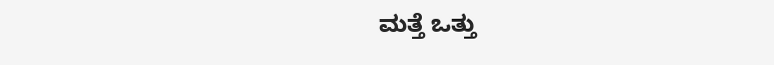ಮತ್ತೆ ಒತ್ತು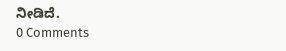ನೀಡಿದೆ.
0 Comments